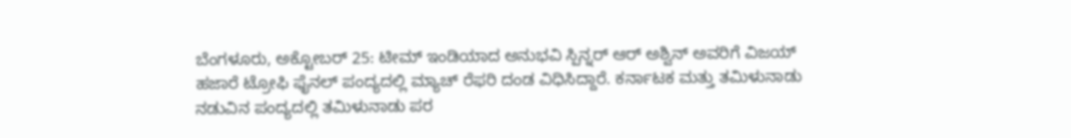ಬೆಂಗಳೂರು, ಅಕ್ಟೋಬರ್ 25: ಟೀಮ್ ಇಂಡಿಯಾದ ಅನುಭವಿ ಸ್ಪಿನ್ನರ್ ಆರ್ ಅಶ್ವಿನ್ ಅವರಿಗೆ ವಿಜಯ್ ಹಜಾರೆ ಟ್ರೋಫಿ ಫೈನಲ್ ಪಂದ್ಯದಲ್ಲಿ ಮ್ಯಾಚ್ ರೆಫರಿ ದಂಡ ವಿಧಿಸಿದ್ದಾರೆ. ಕರ್ನಾಟಕ ಮತ್ತು ತಮಿಳುನಾಡು ನಡುವಿನ ಪಂದ್ಯದಲ್ಲಿ ತಮಿಳುನಾಡು ಪರ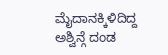ಮೈದಾನಕ್ಕಿಳಿದಿದ್ದ ಅಶ್ವಿನ್ಗೆ ದಂಡ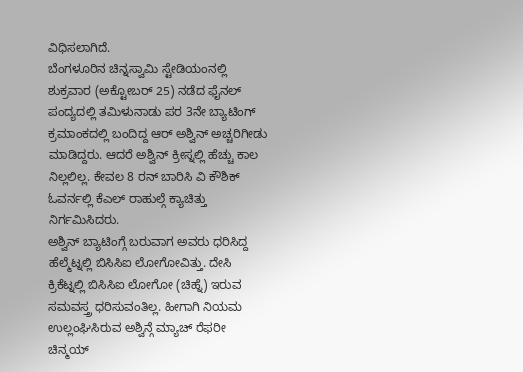ವಿಧಿಸಲಾಗಿದೆ.
ಬೆಂಗಳೂರಿನ ಚಿನ್ನಸ್ವಾಮಿ ಸ್ಟೇಡಿಯಂನಲ್ಲಿ ಶುಕ್ರವಾರ (ಅಕ್ಟೋಬರ್ 25) ನಡೆದ ಫೈನಲ್ ಪಂದ್ಯದಲ್ಲಿ ತಮಿಳುನಾಡು ಪರ 3ನೇ ಬ್ಯಾಟಿಂಗ್ ಕ್ರಮಾಂಕದಲ್ಲಿ ಬಂದಿದ್ದ ಆರ್ ಅಶ್ವಿನ್ ಅಚ್ಚರಿಗೀಡು ಮಾಡಿದ್ದರು. ಆದರೆ ಅಶ್ವಿನ್ ಕ್ರೀಸ್ನಲ್ಲಿ ಹೆಚ್ಚು ಕಾಲ ನಿಲ್ಲಲಿಲ್ಲ. ಕೇವಲ 8 ರನ್ ಬಾರಿಸಿ ವಿ ಕೌಶಿಕ್ ಓವರ್ನಲ್ಲಿ ಕೆಎಲ್ ರಾಹುಲ್ಗೆ ಕ್ಯಾಚಿತ್ತು ನಿರ್ಗಮಿಸಿದರು.
ಅಶ್ವಿನ್ ಬ್ಯಾಟಿಂಗ್ಗೆ ಬರುವಾಗ ಅವರು ಧರಿಸಿದ್ದ ಹೆಲ್ಮೆಟ್ನಲ್ಲಿ ಬಿಸಿಸಿಐ ಲೋಗೋವಿತ್ತು. ದೇಸಿ ಕ್ರಿಕೆಟ್ನಲ್ಲಿ ಬಿಸಿಸಿಐ ಲೋಗೋ (ಚಿಹ್ನೆ) ಇರುವ ಸಮವಸ್ತ್ರ ಧರಿಸುವಂತಿಲ್ಲ. ಹೀಗಾಗಿ ನಿಯಮ ಉಲ್ಲಂಘಿಸಿರುವ ಅಶ್ವಿನ್ಗೆ ಮ್ಯಾಚ್ ರೆಫರೀ ಚಿನ್ಮಯ್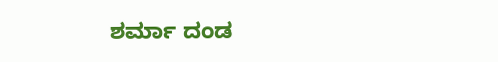ಶರ್ಮಾ ದಂಡ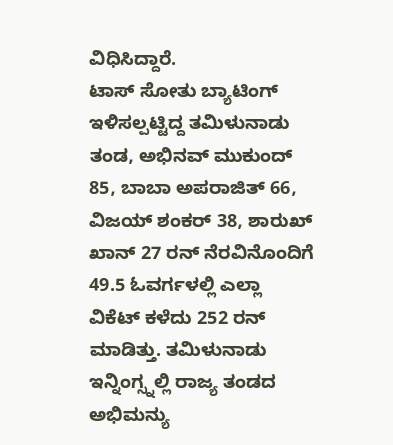ವಿಧಿಸಿದ್ದಾರೆ.
ಟಾಸ್ ಸೋತು ಬ್ಯಾಟಿಂಗ್ ಇಳಿಸಲ್ಪಟ್ಟಿದ್ದ ತಮಿಳುನಾಡು ತಂಡ, ಅಭಿನವ್ ಮುಕುಂದ್ 85, ಬಾಬಾ ಅಪರಾಜಿತ್ 66, ವಿಜಯ್ ಶಂಕರ್ 38, ಶಾರುಖ್ ಖಾನ್ 27 ರನ್ ನೆರವಿನೊಂದಿಗೆ 49.5 ಓವರ್ಗಳಲ್ಲಿ ಎಲ್ಲಾ ವಿಕೆಟ್ ಕಳೆದು 252 ರನ್ ಮಾಡಿತ್ತು. ತಮಿಳುನಾಡು ಇನ್ನಿಂಗ್ಸ್ನಲ್ಲಿ ರಾಜ್ಯ ತಂಡದ ಅಭಿಮನ್ಯು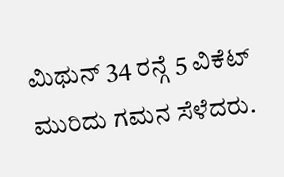ಮಿಥುನ್ 34 ರನ್ಗೆ 5 ವಿಕೆಟ್ ಮುರಿದು ಗಮನ ಸೆಳೆದರು.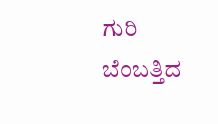ಗುರಿ ಬೆಂಬತ್ತಿದ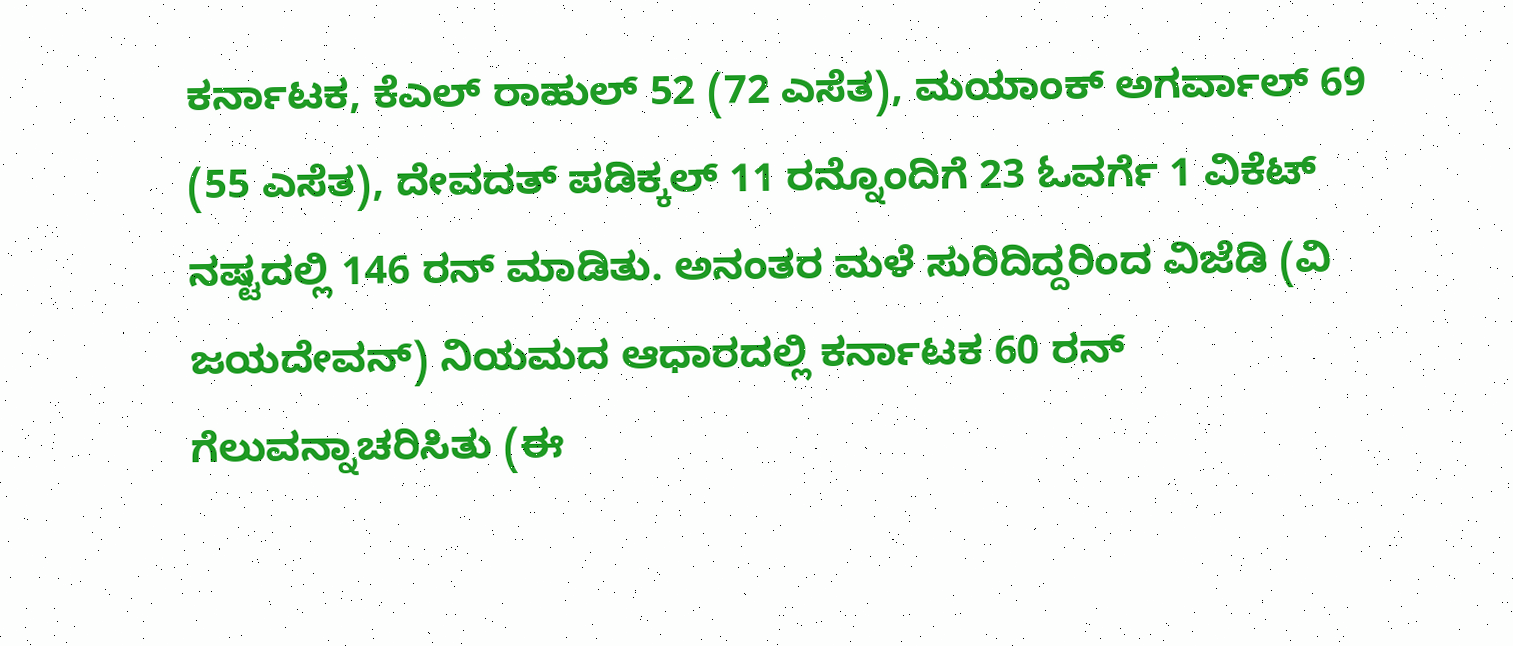ಕರ್ನಾಟಕ, ಕೆಎಲ್ ರಾಹುಲ್ 52 (72 ಎಸೆತ), ಮಯಾಂಕ್ ಅಗರ್ವಾಲ್ 69 (55 ಎಸೆತ), ದೇವದತ್ ಪಡಿಕ್ಕಲ್ 11 ರನ್ನೊಂದಿಗೆ 23 ಓವರ್ಗೆ 1 ವಿಕೆಟ್ ನಷ್ಟದಲ್ಲಿ 146 ರನ್ ಮಾಡಿತು. ಅನಂತರ ಮಳೆ ಸುರಿದಿದ್ದರಿಂದ ವಿಜೆಡಿ (ವಿ ಜಯದೇವನ್) ನಿಯಮದ ಆಧಾರದಲ್ಲಿ ಕರ್ನಾಟಕ 60 ರನ್ ಗೆಲುವನ್ನಾಚರಿಸಿತು (ಈ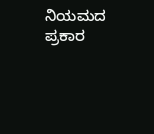ನಿಯಮದ ಪ್ರಕಾರ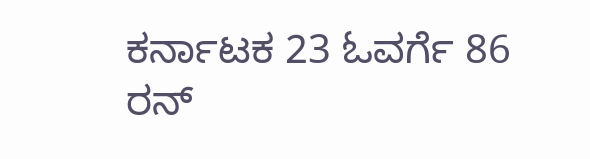ಕರ್ನಾಟಕ 23 ಓವರ್ಗೆ 86 ರನ್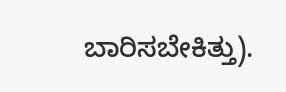ಬಾರಿಸಬೇಕಿತ್ತು).